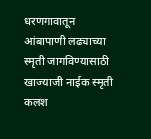धरणगावातून आंबापाणी लढ्याच्या स्मृती जागविण्यासाठी खाज्याजी नाईक स्मृती कलश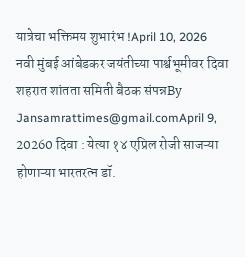यात्रेचा भक्तिमय शुभारंभ !April 10, 2026
नवी मुंबई आंबेडकर जयंतीच्या पार्श्वभूमीवर दिवा शहरात शांतता समिती बैठक संपन्नBy Jansamrattimes@gmail.comApril 9, 20260 दिवा : येत्या १४ एप्रिल रोजी साजऱ्या होणाऱ्या भारतरत्न डॉ.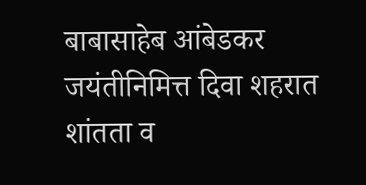बाबासाहेब आंबेडकर जयंतीनिमित्त दिवा शहरात शांतता व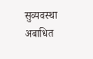सुव्यवस्था अबाधित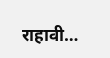राहावी…